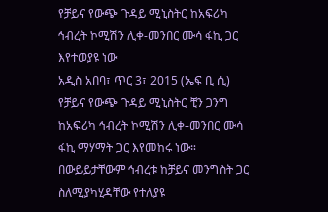የቻይና የውጭ ጉዳይ ሚኒስትር ከአፍሪካ ኅብረት ኮሚሽን ሊቀ-መንበር ሙሳ ፋኪ ጋር እየተወያዩ ነው
አዲስ አበባ፣ ጥር 3፣ 2015 (ኤፍ ቢ ሲ) የቻይና የውጭ ጉዳይ ሚኒስትር ቺን ጋንግ ከአፍሪካ ኅብረት ኮሚሽን ሊቀ-መንበር ሙሳ ፋኪ ማሃማት ጋር እየመከሩ ነው።
በውይይታቸውም ኅብረቱ ከቻይና መንግስት ጋር ስለሚያካሂዳቸው የተለያዩ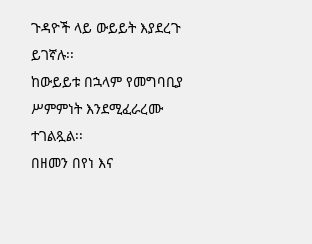ጉዳዮች ላይ ውይይት እያደረጉ ይገኛሉ፡፡
ከውይይቱ በኋላም የመግባቢያ ሥምምነት እንደሚፈራረሙ ተገልጿል፡፡
በዘመን በየነ እና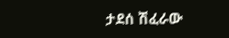ታደሰ ሽፈራው